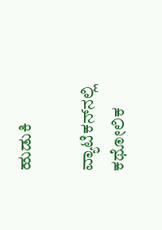ಹುಡುಕಿ

ವ್ಯಾಟಿಕನ್‌ನಲ್ಲಿ ಕಥೋಲಿಕ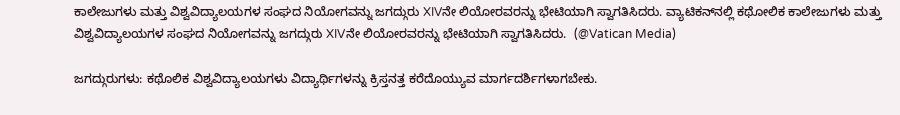ಕಾಲೇಜುಗಳು ಮತ್ತು ವಿಶ್ವವಿದ್ಯಾಲಯಗಳ ಸಂಘದ ನಿಯೋಗವನ್ನು ಜಗದ್ಗುರು XIVನೇ ಲಿಯೋರವರನ್ನು ಭೇಟಿಯಾಗಿ ಸ್ವಾಗತಿಸಿದರು. ವ್ಯಾಟಿಕನ್‌ನಲ್ಲಿ ಕಥೋಲಿಕ ಕಾಲೇಜುಗಳು ಮತ್ತು ವಿಶ್ವವಿದ್ಯಾಲಯಗಳ ಸಂಘದ ನಿಯೋಗವನ್ನು ಜಗದ್ಗುರು XIVನೇ ಲಿಯೋರವರನ್ನು ಭೇಟಿಯಾಗಿ ಸ್ವಾಗತಿಸಿದರು.  (@Vatican Media)

ಜಗದ್ಗುರುಗಳು: ಕಥೊಲಿಕ ವಿಶ್ವವಿದ್ಯಾಲಯಗಳು ವಿದ್ಯಾರ್ಥಿಗಳನ್ನು ಕ್ರಿಸ್ತನತ್ತ ಕರೆದೊಯ್ಯುವ ಮಾರ್ಗದರ್ಶಿಗಳಾಗಬೇಕು.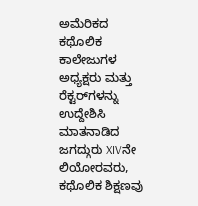ಅಮೆರಿಕದ ಕಥೊಲಿಕ ಕಾಲೇಜುಗಳ ಅಧ್ಯಕ್ಷರು ಮತ್ತು ರೆಕ್ಟರ್‌ಗಳನ್ನು ಉದ್ದೇಶಿಸಿ ಮಾತನಾಡಿದ ಜಗದ್ಗುರು XIVನೇ ಲಿಯೋರವರು, ಕಥೊಲಿಕ ಶಿಕ್ಷಣವು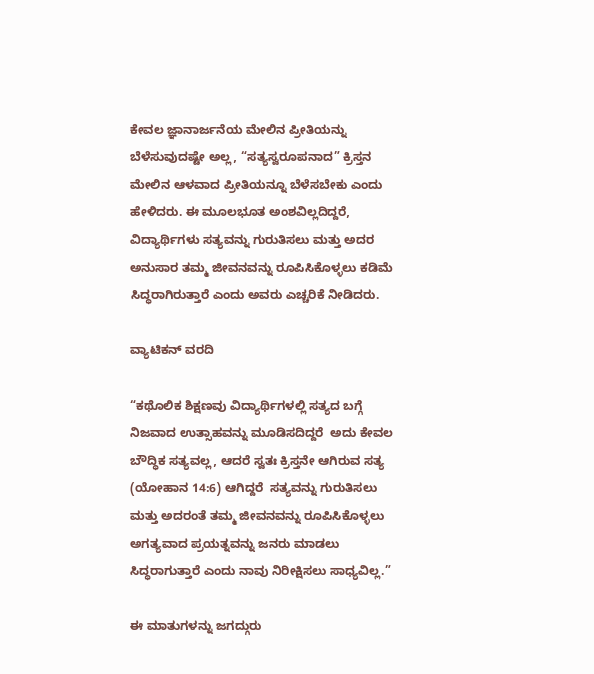ಕೇವಲ ಜ್ಞಾನಾರ್ಜನೆಯ ಮೇಲಿನ ಪ್ರೀತಿಯನ್ನು ಬೆಳೆಸುವುದಷ್ಟೇ ಅಲ್ಲ, “ಸತ್ಯಸ್ವರೂಪನಾದ” ಕ್ರಿಸ್ತನ ಮೇಲಿನ ಆಳವಾದ ಪ್ರೀತಿಯನ್ನೂ ಬೆಳೆಸಬೇಕು ಎಂದು ಹೇಳಿದರು. ಈ ಮೂಲಭೂತ ಅಂಶವಿಲ್ಲದಿದ್ದರೆ, ವಿದ್ಯಾರ್ಥಿಗಳು ಸತ್ಯವನ್ನು ಗುರುತಿಸಲು ಮತ್ತು ಅದರ ಅನುಸಾರ ತಮ್ಮ ಜೀವನವನ್ನು ರೂಪಿಸಿಕೊಳ್ಳಲು ಕಡಿಮೆ ಸಿದ್ಧರಾಗಿರುತ್ತಾರೆ ಎಂದು ಅವರು ಎಚ್ಚರಿಕೆ ನೀಡಿದರು.

ವ್ಯಾಟಿಕನ್ ವರದಿ

“ಕಥೊಲಿಕ ಶಿಕ್ಷಣವು ವಿದ್ಯಾರ್ಥಿಗಳಲ್ಲಿ ಸತ್ಯದ ಬಗ್ಗೆ ನಿಜವಾದ ಉತ್ಸಾಹವನ್ನು ಮೂಡಿಸದಿದ್ದರೆ  ಅದು ಕೇವಲ ಬೌದ್ಧಿಕ ಸತ್ಯವಲ್ಲ, ಆದರೆ ಸ್ವತಃ ಕ್ರಿಸ್ತನೇ ಆಗಿರುವ ಸತ್ಯ (ಯೋಹಾನ 14:6) ಆಗಿದ್ದರೆ  ಸತ್ಯವನ್ನು ಗುರುತಿಸಲು ಮತ್ತು ಅದರಂತೆ ತಮ್ಮ ಜೀವನವನ್ನು ರೂಪಿಸಿಕೊಳ್ಳಲು ಅಗತ್ಯವಾದ ಪ್ರಯತ್ನವನ್ನು ಜನರು ಮಾಡಲು ಸಿದ್ಧರಾಗುತ್ತಾರೆ ಎಂದು ನಾವು ನಿರೀಕ್ಷಿಸಲು ಸಾಧ್ಯವಿಲ್ಲ.”

ಈ ಮಾತುಗಳನ್ನು ಜಗದ್ಗುರು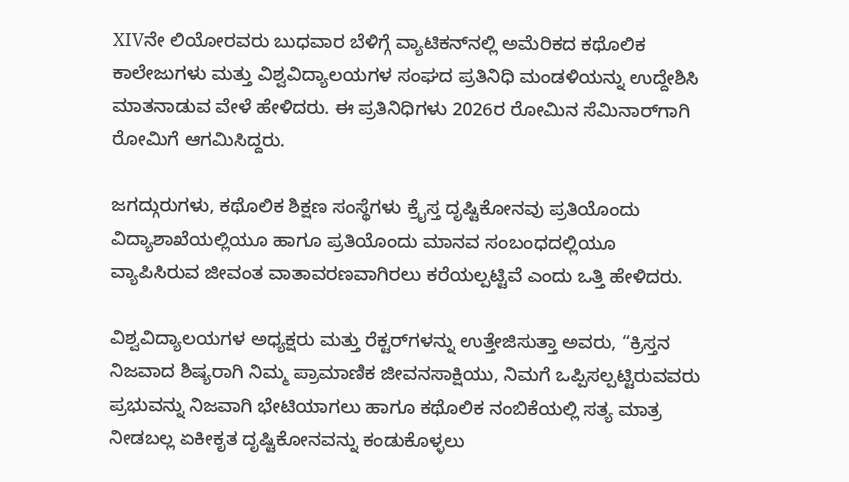XIVನೇ ಲಿಯೋರವರು ಬುಧವಾರ ಬೆಳಿಗ್ಗೆ ವ್ಯಾಟಿಕನ್‌ನಲ್ಲಿ ಅಮೆರಿಕದ ಕಥೊಲಿಕ ಕಾಲೇಜುಗಳು ಮತ್ತು ವಿಶ್ವವಿದ್ಯಾಲಯಗಳ ಸಂಘದ ಪ್ರತಿನಿಧಿ ಮಂಡಳಿಯನ್ನು ಉದ್ದೇಶಿಸಿ ಮಾತನಾಡುವ ವೇಳೆ ಹೇಳಿದರು. ಈ ಪ್ರತಿನಿಧಿಗಳು 2026ರ ರೋಮಿನ ಸೆಮಿನಾರ್‌ಗಾಗಿ ರೋಮಿಗೆ ಆಗಮಿಸಿದ್ದರು.

ಜಗದ್ಗುರುಗಳು, ಕಥೊಲಿಕ ಶಿಕ್ಷಣ ಸಂಸ್ಥೆಗಳು ಕ್ರೈಸ್ತ ದೃಷ್ಟಿಕೋನವು ಪ್ರತಿಯೊಂದು ವಿದ್ಯಾಶಾಖೆಯಲ್ಲಿಯೂ ಹಾಗೂ ಪ್ರತಿಯೊಂದು ಮಾನವ ಸಂಬಂಧದಲ್ಲಿಯೂ ವ್ಯಾಪಿಸಿರುವ ಜೀವಂತ ವಾತಾವರಣವಾಗಿರಲು ಕರೆಯಲ್ಪಟ್ಟಿವೆ ಎಂದು ಒತ್ತಿ ಹೇಳಿದರು.

ವಿಶ್ವವಿದ್ಯಾಲಯಗಳ ಅಧ್ಯಕ್ಷರು ಮತ್ತು ರೆಕ್ಟರ್‌ಗಳನ್ನು ಉತ್ತೇಜಿಸುತ್ತಾ ಅವರು, “ಕ್ರಿಸ್ತನ ನಿಜವಾದ ಶಿಷ್ಯರಾಗಿ ನಿಮ್ಮ ಪ್ರಾಮಾಣಿಕ ಜೀವನಸಾಕ್ಷಿಯು, ನಿಮಗೆ ಒಪ್ಪಿಸಲ್ಪಟ್ಟಿರುವವರು ಪ್ರಭುವನ್ನು ನಿಜವಾಗಿ ಭೇಟಿಯಾಗಲು ಹಾಗೂ ಕಥೊಲಿಕ ನಂಬಿಕೆಯಲ್ಲಿ ಸತ್ಯ ಮಾತ್ರ ನೀಡಬಲ್ಲ ಏಕೀಕೃತ ದೃಷ್ಟಿಕೋನವನ್ನು ಕಂಡುಕೊಳ್ಳಲು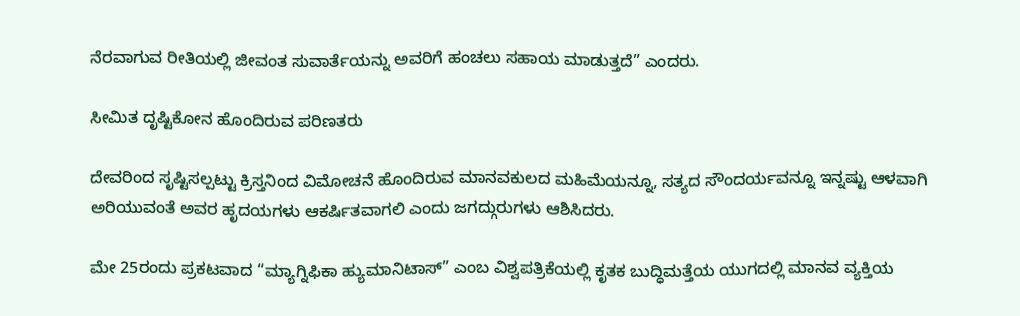ನೆರವಾಗುವ ರೀತಿಯಲ್ಲಿ ಜೀವಂತ ಸುವಾರ್ತೆಯನ್ನು ಅವರಿಗೆ ಹಂಚಲು ಸಹಾಯ ಮಾಡುತ್ತದೆ” ಎಂದರು.

ಸೀಮಿತ ದೃಷ್ಟಿಕೋನ ಹೊಂದಿರುವ ಪರಿಣತರು

ದೇವರಿಂದ ಸೃಷ್ಟಿಸಲ್ಪಟ್ಟು ಕ್ರಿಸ್ತನಿಂದ ವಿಮೋಚನೆ ಹೊಂದಿರುವ ಮಾನವಕುಲದ ಮಹಿಮೆಯನ್ನೂ, ಸತ್ಯದ ಸೌಂದರ್ಯವನ್ನೂ ಇನ್ನಷ್ಟು ಆಳವಾಗಿ ಅರಿಯುವಂತೆ ಅವರ ಹೃದಯಗಳು ಆಕರ್ಷಿತವಾಗಲಿ ಎಂದು ಜಗದ್ಗುರುಗಳು ಆಶಿಸಿದರು.

ಮೇ 25ರಂದು ಪ್ರಕಟವಾದ “ಮ್ಯಾಗ್ನಿಫಿಕಾ ಹ್ಯುಮಾನಿಟಾಸ್” ಎಂಬ ವಿಶ್ವಪತ್ರಿಕೆಯಲ್ಲಿ ಕೃತಕ ಬುದ್ಧಿಮತ್ತೆಯ ಯುಗದಲ್ಲಿ ಮಾನವ ವ್ಯಕ್ತಿಯ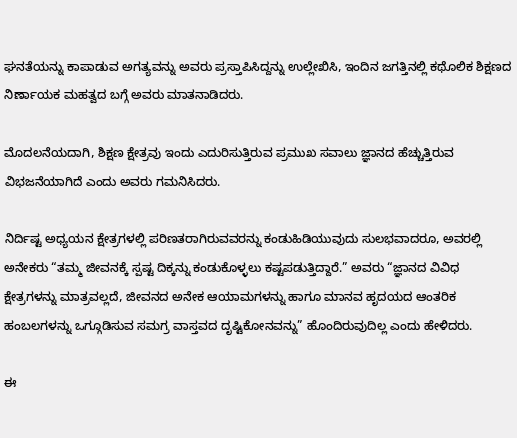ಘನತೆಯನ್ನು ಕಾಪಾಡುವ ಅಗತ್ಯವನ್ನು ಅವರು ಪ್ರಸ್ತಾಪಿಸಿದ್ದನ್ನು ಉಲ್ಲೇಖಿಸಿ, ಇಂದಿನ ಜಗತ್ತಿನಲ್ಲಿ ಕಥೊಲಿಕ ಶಿಕ್ಷಣದ ನಿರ್ಣಾಯಕ ಮಹತ್ವದ ಬಗ್ಗೆ ಅವರು ಮಾತನಾಡಿದರು.

ಮೊದಲನೆಯದಾಗಿ, ಶಿಕ್ಷಣ ಕ್ಷೇತ್ರವು ಇಂದು ಎದುರಿಸುತ್ತಿರುವ ಪ್ರಮುಖ ಸವಾಲು ಜ್ಞಾನದ ಹೆಚ್ಚುತ್ತಿರುವ ವಿಭಜನೆಯಾಗಿದೆ ಎಂದು ಅವರು ಗಮನಿಸಿದರು.

ನಿರ್ದಿಷ್ಟ ಅಧ್ಯಯನ ಕ್ಷೇತ್ರಗಳಲ್ಲಿ ಪರಿಣತರಾಗಿರುವವರನ್ನು ಕಂಡುಹಿಡಿಯುವುದು ಸುಲಭವಾದರೂ, ಅವರಲ್ಲಿ ಅನೇಕರು “ತಮ್ಮ ಜೀವನಕ್ಕೆ ಸ್ಪಷ್ಟ ದಿಕ್ಕನ್ನು ಕಂಡುಕೊಳ್ಳಲು ಕಷ್ಟಪಡುತ್ತಿದ್ದಾರೆ.” ಅವರು “ಜ್ಞಾನದ ವಿವಿಧ ಕ್ಷೇತ್ರಗಳನ್ನು ಮಾತ್ರವಲ್ಲದೆ, ಜೀವನದ ಅನೇಕ ಆಯಾಮಗಳನ್ನು ಹಾಗೂ ಮಾನವ ಹೃದಯದ ಆಂತರಿಕ ಹಂಬಲಗಳನ್ನು ಒಗ್ಗೂಡಿಸುವ ಸಮಗ್ರ ವಾಸ್ತವದ ದೃಷ್ಟಿಕೋನವನ್ನು” ಹೊಂದಿರುವುದಿಲ್ಲ ಎಂದು ಹೇಳಿದರು.

ಈ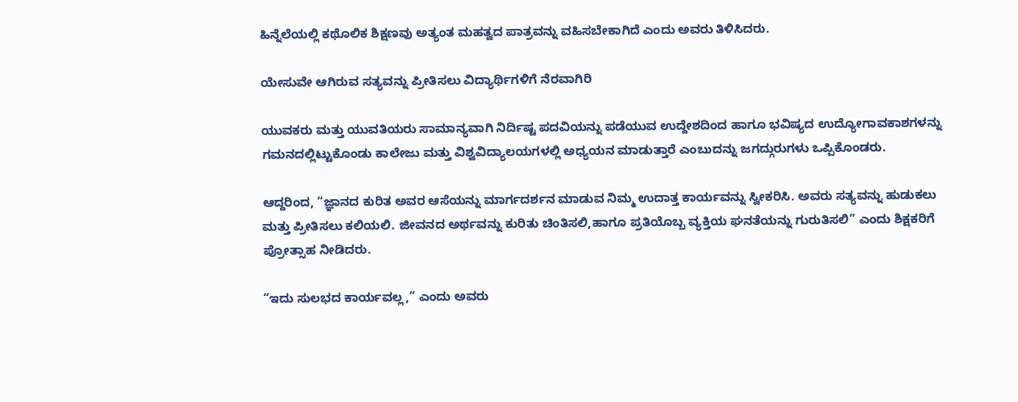ಹಿನ್ನೆಲೆಯಲ್ಲಿ ಕಥೊಲಿಕ ಶಿಕ್ಷಣವು ಅತ್ಯಂತ ಮಹತ್ವದ ಪಾತ್ರವನ್ನು ವಹಿಸಬೇಕಾಗಿದೆ ಎಂದು ಅವರು ತಿಳಿಸಿದರು.

ಯೇಸುವೇ ಆಗಿರುವ ಸತ್ಯವನ್ನು ಪ್ರೀತಿಸಲು ವಿದ್ಯಾರ್ಥಿಗಳಿಗೆ ನೆರವಾಗಿರಿ

ಯುವಕರು ಮತ್ತು ಯುವತಿಯರು ಸಾಮಾನ್ಯವಾಗಿ ನಿರ್ದಿಷ್ಟ ಪದವಿಯನ್ನು ಪಡೆಯುವ ಉದ್ದೇಶದಿಂದ ಹಾಗೂ ಭವಿಷ್ಯದ ಉದ್ಯೋಗಾವಕಾಶಗಳನ್ನು ಗಮನದಲ್ಲಿಟ್ಟುಕೊಂಡು ಕಾಲೇಜು ಮತ್ತು ವಿಶ್ವವಿದ್ಯಾಲಯಗಳಲ್ಲಿ ಅಧ್ಯಯನ ಮಾಡುತ್ತಾರೆ ಎಂಬುದನ್ನು ಜಗದ್ಗುರುಗಳು ಒಪ್ಪಿಕೊಂಡರು.

ಆದ್ದರಿಂದ, “ಜ್ಞಾನದ ಕುರಿತ ಅವರ ಆಸೆಯನ್ನು ಮಾರ್ಗದರ್ಶನ ಮಾಡುವ ನಿಮ್ಮ ಉದಾತ್ತ ಕಾರ್ಯವನ್ನು ಸ್ವೀಕರಿಸಿ. ಅವರು ಸತ್ಯವನ್ನು ಹುಡುಕಲು ಮತ್ತು ಪ್ರೀತಿಸಲು ಕಲಿಯಲಿ. ಜೀವನದ ಅರ್ಥವನ್ನು ಕುರಿತು ಚಿಂತಿಸಲಿ,ಹಾಗೂ ಪ್ರತಿಯೊಬ್ಬ ವ್ಯಕ್ತಿಯ ಘನತೆಯನ್ನು ಗುರುತಿಸಲಿ” ಎಂದು ಶಿಕ್ಷಕರಿಗೆ ಪ್ರೋತ್ಸಾಹ ನೀಡಿದರು.

“ಇದು ಸುಲಭದ ಕಾರ್ಯವಲ್ಲ,” ಎಂದು ಅವರು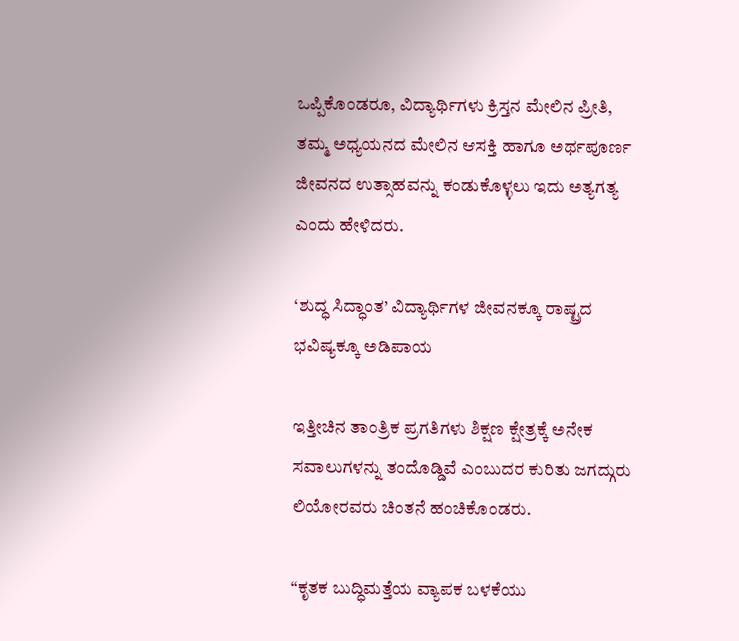ಒಪ್ಪಿಕೊಂಡರೂ, ವಿದ್ಯಾರ್ಥಿಗಳು ಕ್ರಿಸ್ತನ ಮೇಲಿನ ಪ್ರೀತಿ, ತಮ್ಮ ಅಧ್ಯಯನದ ಮೇಲಿನ ಆಸಕ್ತಿ ಹಾಗೂ ಅರ್ಥಪೂರ್ಣ ಜೀವನದ ಉತ್ಸಾಹವನ್ನು ಕಂಡುಕೊಳ್ಳಲು ಇದು ಅತ್ಯಗತ್ಯ ಎಂದು ಹೇಳಿದರು.

‘ಶುದ್ಧ ಸಿದ್ಧಾಂತ’ ವಿದ್ಯಾರ್ಥಿಗಳ ಜೀವನಕ್ಕೂ ರಾಷ್ಟ್ರದ ಭವಿಷ್ಯಕ್ಕೂ ಅಡಿಪಾಯ

ಇತ್ತೀಚಿನ ತಾಂತ್ರಿಕ ಪ್ರಗತಿಗಳು ಶಿಕ್ಷಣ ಕ್ಷೇತ್ರಕ್ಕೆ ಅನೇಕ ಸವಾಲುಗಳನ್ನು ತಂದೊಡ್ಡಿವೆ ಎಂಬುದರ ಕುರಿತು ಜಗದ್ಗುರು ಲಿಯೋರವರು ಚಿಂತನೆ ಹಂಚಿಕೊಂಡರು.

“ಕೃತಕ ಬುದ್ಧಿಮತ್ತೆಯ ವ್ಯಾಪಕ ಬಳಕೆಯು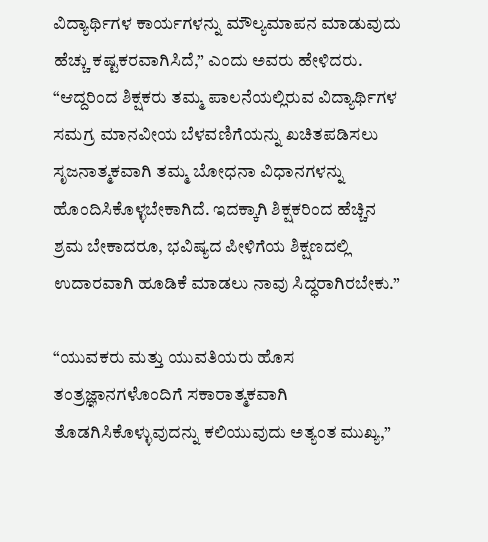ವಿದ್ಯಾರ್ಥಿಗಳ ಕಾರ್ಯಗಳನ್ನು ಮೌಲ್ಯಮಾಪನ ಮಾಡುವುದು ಹೆಚ್ಚು ಕಷ್ಟಕರವಾಗಿಸಿದೆ,” ಎಂದು ಅವರು ಹೇಳಿದರು. “ಆದ್ದರಿಂದ ಶಿಕ್ಷಕರು ತಮ್ಮ ಪಾಲನೆಯಲ್ಲಿರುವ ವಿದ್ಯಾರ್ಥಿಗಳ ಸಮಗ್ರ ಮಾನವೀಯ ಬೆಳವಣಿಗೆಯನ್ನು ಖಚಿತಪಡಿಸಲು ಸೃಜನಾತ್ಮಕವಾಗಿ ತಮ್ಮ ಬೋಧನಾ ವಿಧಾನಗಳನ್ನು ಹೊಂದಿಸಿಕೊಳ್ಳಬೇಕಾಗಿದೆ. ಇದಕ್ಕಾಗಿ ಶಿಕ್ಷಕರಿಂದ ಹೆಚ್ಚಿನ ಶ್ರಮ ಬೇಕಾದರೂ, ಭವಿಷ್ಯದ ಪೀಳಿಗೆಯ ಶಿಕ್ಷಣದಲ್ಲಿ ಉದಾರವಾಗಿ ಹೂಡಿಕೆ ಮಾಡಲು ನಾವು ಸಿದ್ಧರಾಗಿರಬೇಕು.”

“ಯುವಕರು ಮತ್ತು ಯುವತಿಯರು ಹೊಸ ತಂತ್ರಜ್ಞಾನಗಳೊಂದಿಗೆ ಸಕಾರಾತ್ಮಕವಾಗಿ ತೊಡಗಿಸಿಕೊಳ್ಳುವುದನ್ನು ಕಲಿಯುವುದು ಅತ್ಯಂತ ಮುಖ್ಯ,”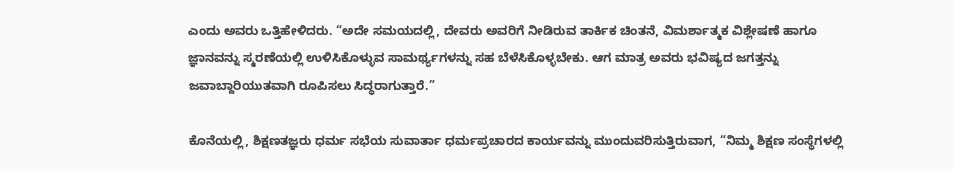ಎಂದು ಅವರು ಒತ್ತಿಹೇಳಿದರು. “ಅದೇ ಸಮಯದಲ್ಲಿ, ದೇವರು ಅವರಿಗೆ ನೀಡಿರುವ ತಾರ್ಕಿಕ ಚಿಂತನೆ, ವಿಮರ್ಶಾತ್ಮಕ ವಿಶ್ಲೇಷಣೆ ಹಾಗೂ ಜ್ಞಾನವನ್ನು ಸ್ಮರಣೆಯಲ್ಲಿ ಉಳಿಸಿಕೊಳ್ಳುವ ಸಾಮರ್ಥ್ಯಗಳನ್ನು ಸಹ ಬೆಳೆಸಿಕೊಳ್ಳಬೇಕು. ಆಗ ಮಾತ್ರ ಅವರು ಭವಿಷ್ಯದ ಜಗತ್ತನ್ನು ಜವಾಬ್ದಾರಿಯುತವಾಗಿ ರೂಪಿಸಲು ಸಿದ್ಧರಾಗುತ್ತಾರೆ.”

ಕೊನೆಯಲ್ಲಿ, ಶಿಕ್ಷಣತಜ್ಞರು ಧರ್ಮ ಸಭೆಯ ಸುವಾರ್ತಾ ಧರ್ಮಪ್ರಚಾರದ ಕಾರ್ಯವನ್ನು ಮುಂದುವರಿಸುತ್ತಿರುವಾಗ, “ನಿಮ್ಮ ಶಿಕ್ಷಣ ಸಂಸ್ಥೆಗಳಲ್ಲಿ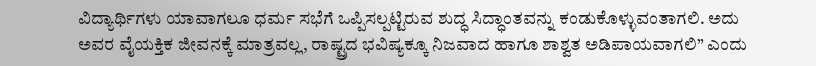ವಿದ್ಯಾರ್ಥಿಗಳು ಯಾವಾಗಲೂ ಧರ್ಮ ಸಭೆಗೆ ಒಪ್ಪಿಸಲ್ಪಟ್ಟಿರುವ ಶುದ್ಧ ಸಿದ್ಧಾಂತವನ್ನು ಕಂಡುಕೊಳ್ಳುವಂತಾಗಲಿ. ಅದು ಅವರ ವೈಯಕ್ತಿಕ ಜೀವನಕ್ಕೆ ಮಾತ್ರವಲ್ಲ, ರಾಷ್ಟ್ರದ ಭವಿಷ್ಯಕ್ಕೂ ನಿಜವಾದ ಹಾಗೂ ಶಾಶ್ವತ ಅಡಿಪಾಯವಾಗಲಿ” ಎಂದು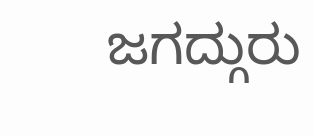ಜಗದ್ಗುರು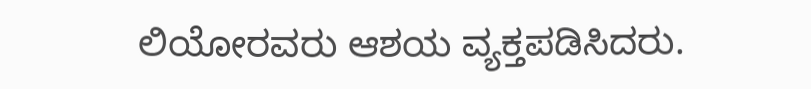ಲಿಯೋರವರು ಆಶಯ ವ್ಯಕ್ತಪಡಿಸಿದರು.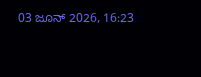03 ಜೂನ್ 2026, 16:23